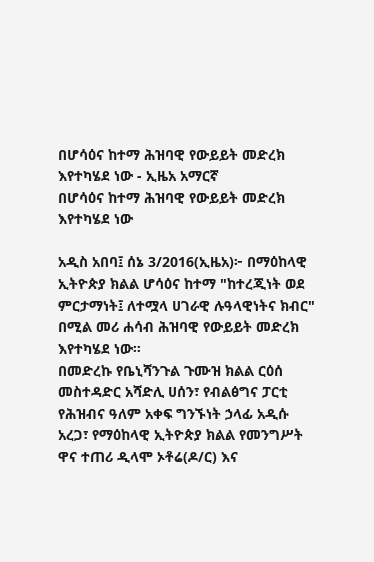በሆሳዕና ከተማ ሕዝባዊ የውይይት መድረክ እየተካሄደ ነው - ኢዜአ አማርኛ
በሆሳዕና ከተማ ሕዝባዊ የውይይት መድረክ እየተካሄደ ነው

አዲስ አበባ፤ ሰኔ 3/2016(ኢዜአ)፦ በማዕከላዊ ኢትዮጵያ ክልል ሆሳዕና ከተማ "ከተረጂነት ወደ ምርታማነት፤ ለተሟላ ሀገራዊ ሉዓላዊነትና ክብር" በሚል መሪ ሐሳብ ሕዝባዊ የውይይት መድረክ እየተካሄደ ነው።
በመድረኩ የቤኒሻንጉል ጉሙዝ ክልል ርዕሰ መስተዳድር አሻድሊ ሀሰን፣ የብልፅግና ፓርቲ የሕዝብና ዓለም አቀፍ ግንኙነት ኃላፊ አዲሱ አረጋ፣ የማዕከላዊ ኢትዮጵያ ክልል የመንግሥት ዋና ተጠሪ ዲላሞ ኦቶሬ(ዶ/ር) እና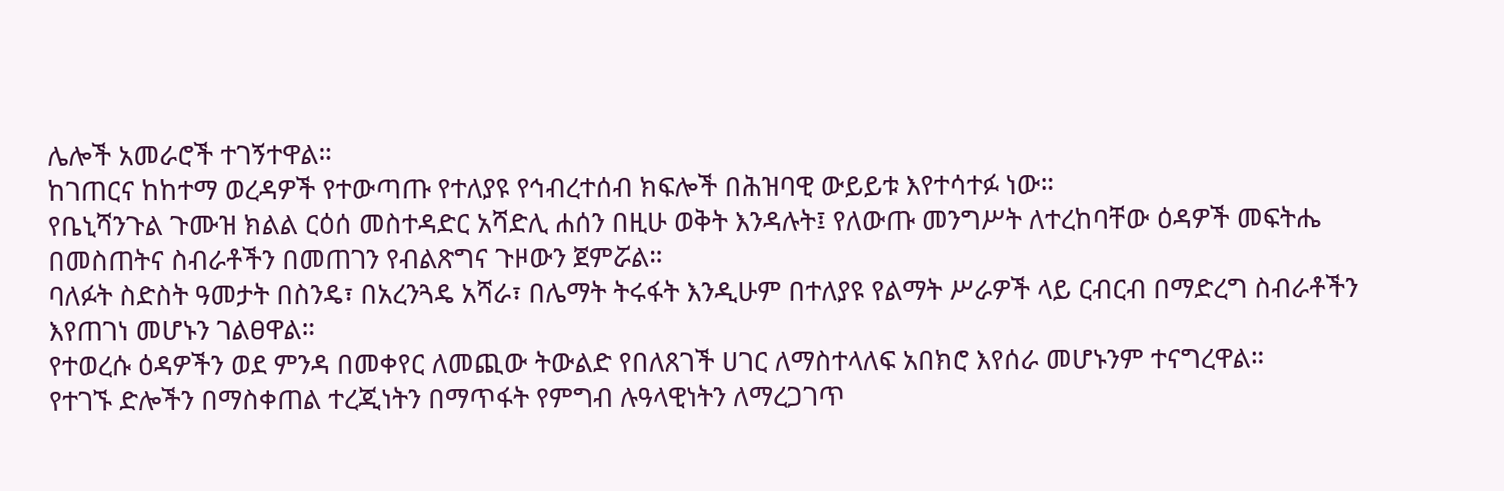ሌሎች አመራሮች ተገኝተዋል።
ከገጠርና ከከተማ ወረዳዎች የተውጣጡ የተለያዩ የኅብረተሰብ ክፍሎች በሕዝባዊ ውይይቱ እየተሳተፉ ነው።
የቤኒሻንጉል ጉሙዝ ክልል ርዕሰ መስተዳድር አሻድሊ ሐሰን በዚሁ ወቅት እንዳሉት፤ የለውጡ መንግሥት ለተረከባቸው ዕዳዎች መፍትሔ በመስጠትና ስብራቶችን በመጠገን የብልጽግና ጉዞውን ጀምሯል።
ባለፉት ስድስት ዓመታት በስንዴ፣ በአረንጓዴ አሻራ፣ በሌማት ትሩፋት እንዲሁም በተለያዩ የልማት ሥራዎች ላይ ርብርብ በማድረግ ስብራቶችን እየጠገነ መሆኑን ገልፀዋል።
የተወረሱ ዕዳዎችን ወደ ምንዳ በመቀየር ለመጪው ትውልድ የበለጸገች ሀገር ለማስተላለፍ አበክሮ እየሰራ መሆኑንም ተናግረዋል።
የተገኙ ድሎችን በማስቀጠል ተረጂነትን በማጥፋት የምግብ ሉዓላዊነትን ለማረጋገጥ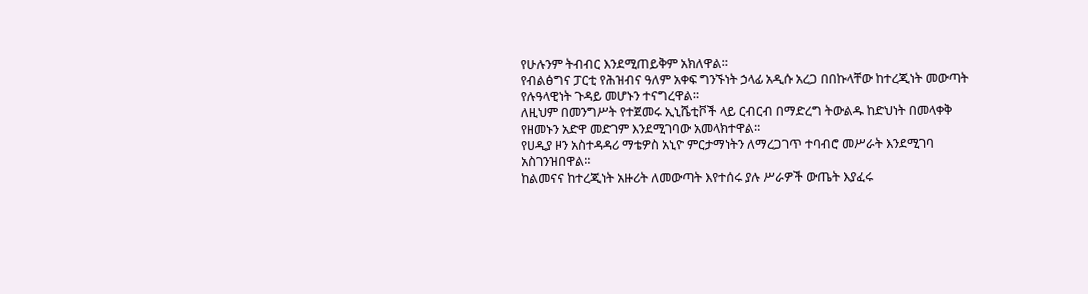የሁሉንም ትብብር እንደሚጠይቅም አክለዋል።
የብልፅግና ፓርቲ የሕዝብና ዓለም አቀፍ ግንኙነት ኃላፊ አዲሱ አረጋ በበኩላቸው ከተረጂነት መውጣት የሉዓላዊነት ጉዳይ መሆኑን ተናግረዋል።
ለዚህም በመንግሥት የተጀመሩ ኢኒሼቲቮች ላይ ርብርብ በማድረግ ትውልዱ ከድህነት በመላቀቅ የዘመኑን አድዋ መድገም እንደሚገባው አመላክተዋል።
የሀዲያ ዞን አስተዳዳሪ ማቴዎስ አኒዮ ምርታማነትን ለማረጋገጥ ተባብሮ መሥራት እንደሚገባ አስገንዝበዋል።
ከልመናና ከተረጂነት አዙሪት ለመውጣት እየተሰሩ ያሉ ሥራዎች ውጤት እያፈሩ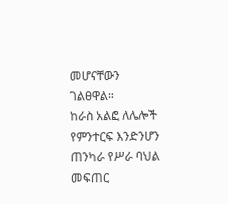መሆናቸውን ገልፀዋል።
ከራስ አልፎ ለሌሎች የምንተርፍ እንድንሆን ጠንካራ የሥራ ባህል መፍጠር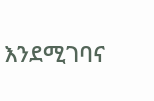እንደሚገባና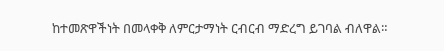ከተመጽዋችነት በመላቀቅ ለምርታማነት ርብርብ ማድረግ ይገባል ብለዋል።